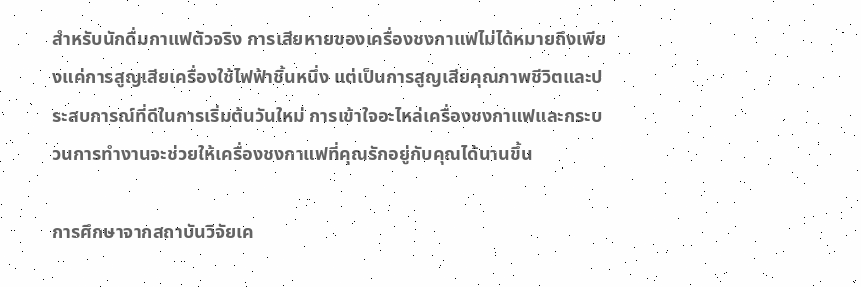สำหรับนักดื่มกาแฟตัวจริง การเสียหายของเครื่องชงกาแฟไม่ได้หมายถึงเพียงแค่การสูญเสียเครื่องใช้ไฟฟ้าชิ้นหนึ่ง แต่เป็นการสูญเสียคุณภาพชีวิตและประสบการณ์ที่ดีในการเริ่มต้นวันใหม่ การเข้าใจอะไหล่เครื่องชงกาแฟและกระบวนการทำงานจะช่วยให้เครื่องชงกาแฟที่คุณรักอยู่กับคุณได้นานขึ้น

การศึกษาจากสถาบันวิจัยเค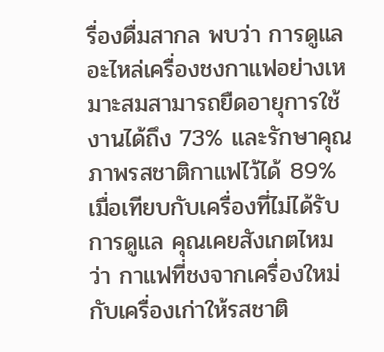รื่องดื่มสากล พบว่า การดูแลอะไหล่เครื่องชงกาแฟอย่างเหมาะสมสามารถยืดอายุการใช้งานได้ถึง 73% และรักษาคุณภาพรสชาติกาแฟไว้ได้ 89% เมื่อเทียบกับเครื่องที่ไม่ได้รับการดูแล คุณเคยสังเกตไหมว่า กาแฟที่ชงจากเครื่องใหม่กับเครื่องเก่าให้รสชาติ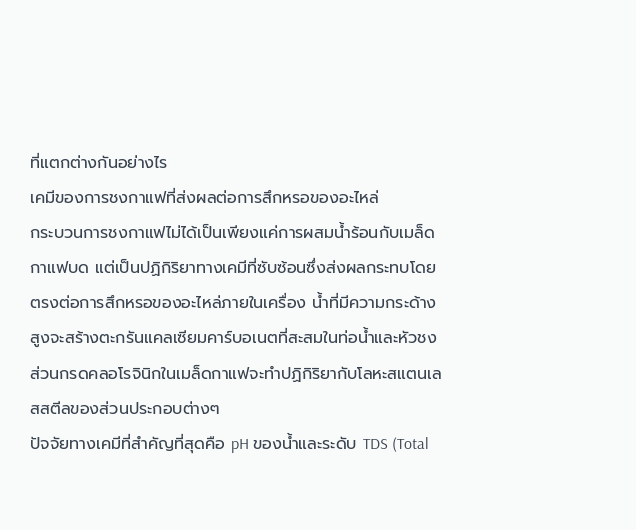ที่แตกต่างกันอย่างไร
เคมีของการชงกาแฟที่ส่งผลต่อการสึกหรอของอะไหล่
กระบวนการชงกาแฟไม่ได้เป็นเพียงแค่การผสมน้ำร้อนกับเมล็ดกาแฟบด แต่เป็นปฏิกิริยาทางเคมีที่ซับซ้อนซึ่งส่งผลกระทบโดยตรงต่อการสึกหรอของอะไหล่ภายในเครื่อง น้ำที่มีความกระด้างสูงจะสร้างตะกรันแคลเซียมคาร์บอเนตที่สะสมในท่อน้ำและหัวชง ส่วนกรดคลอโรจินิกในเมล็ดกาแฟจะทำปฏิกิริยากับโลหะสแตนเลสสตีลของส่วนประกอบต่างๆ
ปัจจัยทางเคมีที่สำคัญที่สุดคือ pH ของน้ำและระดับ TDS (Total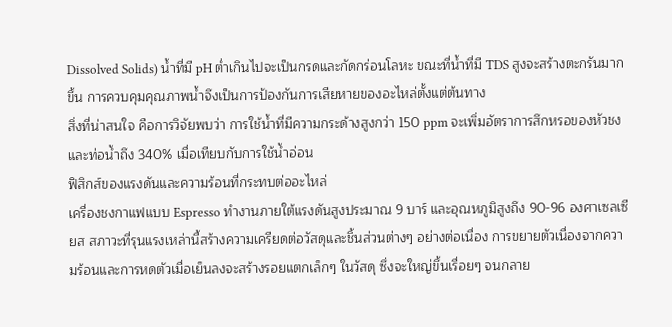Dissolved Solids) น้ำที่มี pH ต่ำเกินไปจะเป็นกรดและกัดกร่อนโลหะ ขณะที่น้ำที่มี TDS สูงจะสร้างตะกรันมากขึ้น การควบคุมคุณภาพน้ำจึงเป็นการป้องกันการเสียหายของอะไหล่ตั้งแต่ต้นทาง
สิ่งที่น่าสนใจ คือการวิจัยพบว่า การใช้น้ำที่มีความกระด้างสูงกว่า 150 ppm จะเพิ่มอัตราการสึกหรอของหัวชงและท่อน้ำถึง 340% เมื่อเทียบกับการใช้น้ำอ่อน
ฟิสิกส์ของแรงดันและความร้อนที่กระทบต่ออะไหล่
เครื่องชงกาแฟแบบ Espresso ทำงานภายใต้แรงดันสูงประมาณ 9 บาร์ และอุณหภูมิสูงถึง 90-96 องศาเซลเซียส สภาวะที่รุนแรงเหล่านี้สร้างความเครียดต่อวัสดุและชิ้นส่วนต่างๆ อย่างต่อเนื่อง การขยายตัวเนื่องจากความร้อนและการหดตัวเมื่อเย็นลงจะสร้างรอยแตกเล็กๆ ในวัสดุ ซึ่งจะใหญ่ขึ้นเรื่อยๆ จนกลาย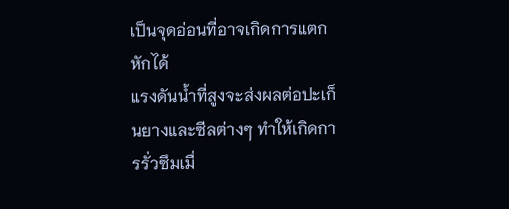เป็นจุดอ่อนที่อาจเกิดการแตกหักได้
แรงดันน้ำที่สูงจะส่งผลต่อปะเก็นยางและซีลต่างๆ ทำให้เกิดการรั่วซึมเมื่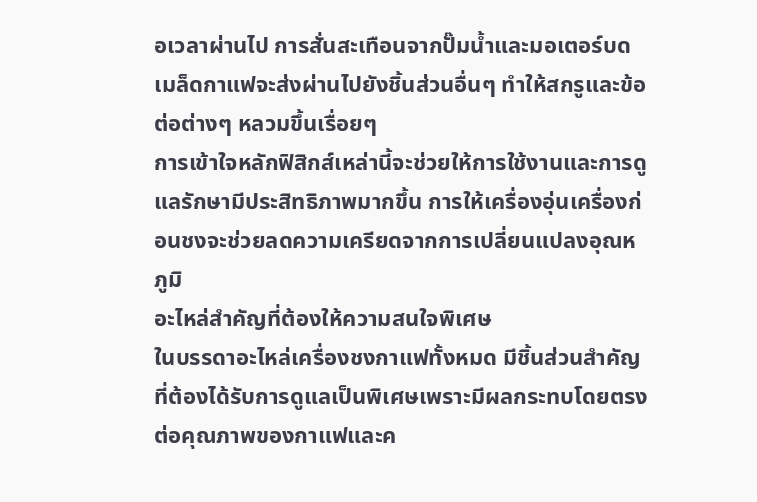อเวลาผ่านไป การสั่นสะเทือนจากปั๊มน้ำและมอเตอร์บดเมล็ดกาแฟจะส่งผ่านไปยังชิ้นส่วนอื่นๆ ทำให้สกรูและข้อต่อต่างๆ หลวมขึ้นเรื่อยๆ
การเข้าใจหลักฟิสิกส์เหล่านี้จะช่วยให้การใช้งานและการดูแลรักษามีประสิทธิภาพมากขึ้น การให้เครื่องอุ่นเครื่องก่อนชงจะช่วยลดความเครียดจากการเปลี่ยนแปลงอุณหภูมิ
อะไหล่สำคัญที่ต้องให้ความสนใจพิเศษ
ในบรรดาอะไหล่เครื่องชงกาแฟทั้งหมด มีชิ้นส่วนสำคัญที่ต้องได้รับการดูแลเป็นพิเศษเพราะมีผลกระทบโดยตรงต่อคุณภาพของกาแฟและค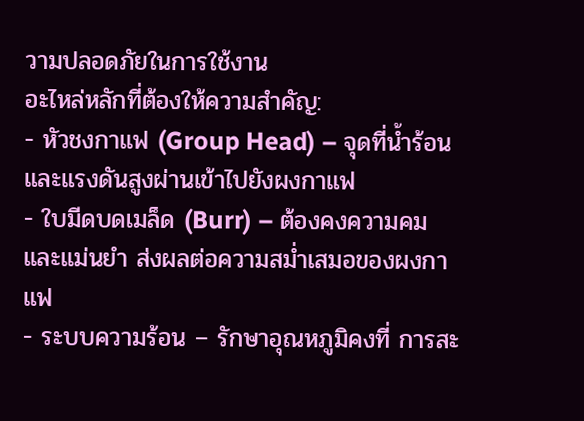วามปลอดภัยในการใช้งาน
อะไหล่หลักที่ต้องให้ความสำคัญ:
- หัวชงกาแฟ (Group Head) – จุดที่น้ำร้อนและแรงดันสูงผ่านเข้าไปยังผงกาแฟ
- ใบมีดบดเมล็ด (Burr) – ต้องคงความคมและแม่นยำ ส่งผลต่อความสม่ำเสมอของผงกาแฟ
- ระบบความร้อน – รักษาอุณหภูมิคงที่ การสะ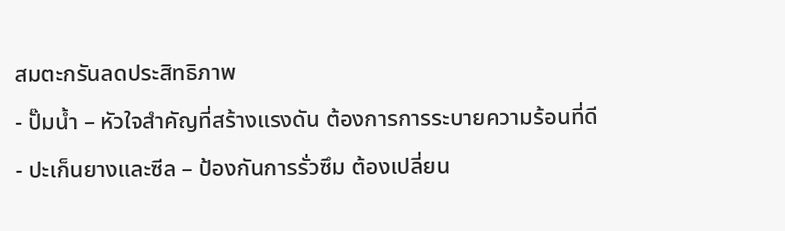สมตะกรันลดประสิทธิภาพ
- ปั๊มน้ำ – หัวใจสำคัญที่สร้างแรงดัน ต้องการการระบายความร้อนที่ดี
- ปะเก็นยางและซีล – ป้องกันการรั่วซึม ต้องเปลี่ยน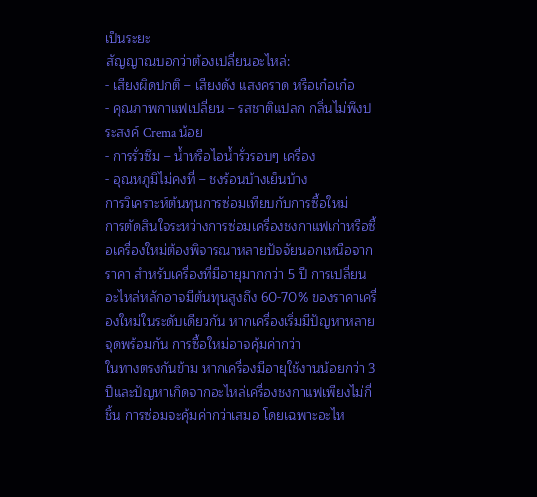เป็นระยะ
สัญญาณบอกว่าต้องเปลี่ยนอะไหล่:
- เสียงผิดปกติ – เสียงดัง แสงคราด หรือเก๋อเก๋อ
- คุณภาพกาแฟเปลี่ยน – รสชาติแปลก กลิ่นไม่พึงประสงค์ Crema น้อย
- การรั่วซึม – น้ำหรือไอน้ำรั่วรอบๆ เครื่อง
- อุณหภูมิไม่คงที่ – ชงร้อนบ้างเย็นบ้าง
การวิเคราะห์ต้นทุนการซ่อมเทียบกับการซื้อใหม่
การตัดสินใจระหว่างการซ่อมเครื่องชงกาแฟเก่าหรือซื้อเครื่องใหม่ต้องพิจารณาหลายปัจจัยนอกเหนือจากราคา สำหรับเครื่องที่มีอายุมากกว่า 5 ปี การเปลี่ยนอะไหล่หลักอาจมีต้นทุนสูงถึง 60-70% ของราคาเครื่องใหม่ในระดับเดียวกัน หากเครื่องเริ่มมีปัญหาหลายจุดพร้อมกัน การซื้อใหม่อาจคุ้มค่ากว่า
ในทางตรงกันข้าม หากเครื่องมีอายุใช้งานน้อยกว่า 3 ปีและปัญหาเกิดจากอะไหล่เครื่องชงกาแฟเพียงไม่กี่ชิ้น การซ่อมจะคุ้มค่ากว่าเสมอ โดยเฉพาะอะไห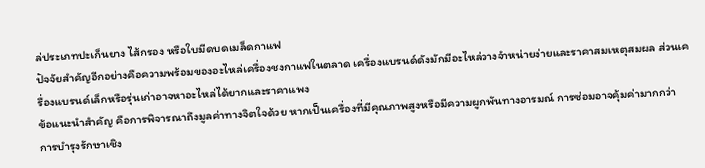ล่ประเภทปะเก็นยาง ไส้กรอง หรือใบมีดบดเมล็ดกาแฟ
ปัจจัยสำคัญอีกอย่างคือความพร้อมของอะไหล่เครื่องชงกาแฟในตลาด เครื่องแบรนด์ดังมักมีอะไหล่วางจำหน่ายง่ายและราคาสมเหตุสมผล ส่วนเครื่องแบรนด์เล็กหรือรุ่นเก่าอาจหาอะไหล่ได้ยากและราคาแพง
ข้อแนะนำสำคัญ คือการพิจารณาถึงมูลค่าทางจิตใจด้วย หากเป็นเครื่องที่มีคุณภาพสูงหรือมีความผูกพันทางอารมณ์ การซ่อมอาจคุ้มค่ามากกว่า
การบำรุงรักษาเชิง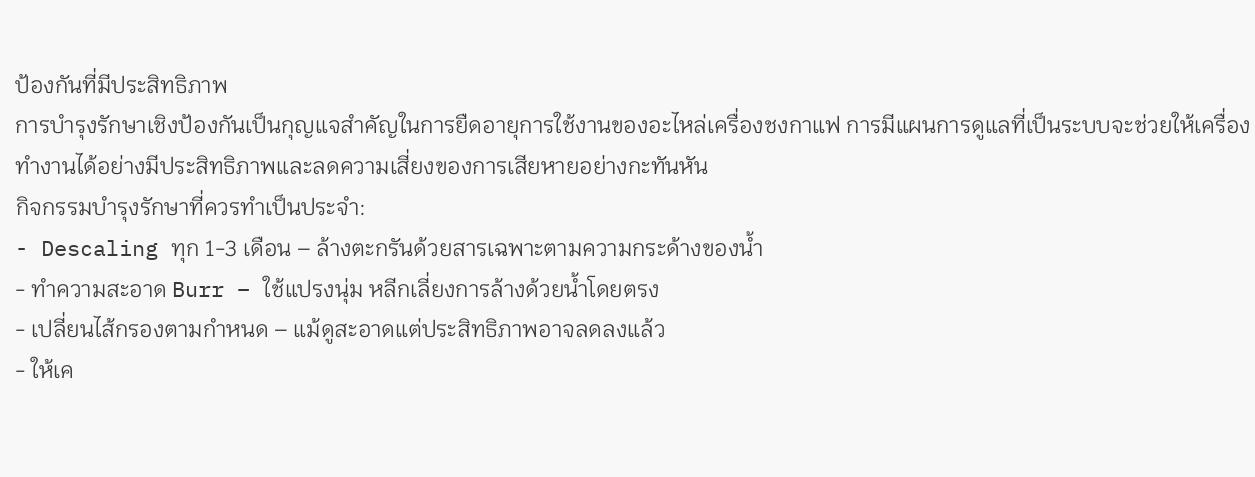ป้องกันที่มีประสิทธิภาพ
การบำรุงรักษาเชิงป้องกันเป็นกุญแจสำคัญในการยืดอายุการใช้งานของอะไหล่เครื่องชงกาแฟ การมีแผนการดูแลที่เป็นระบบจะช่วยให้เครื่องทำงานได้อย่างมีประสิทธิภาพและลดความเสี่ยงของการเสียหายอย่างกะทันหัน
กิจกรรมบำรุงรักษาที่ควรทำเป็นประจำ:
- Descaling ทุก 1-3 เดือน – ล้างตะกรันด้วยสารเฉพาะตามความกระด้างของน้ำ
- ทำความสะอาด Burr – ใช้แปรงนุ่ม หลีกเลี่ยงการล้างด้วยน้ำโดยตรง
- เปลี่ยนไส้กรองตามกำหนด – แม้ดูสะอาดแต่ประสิทธิภาพอาจลดลงแล้ว
- ให้เค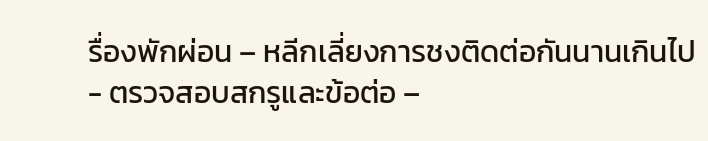รื่องพักผ่อน – หลีกเลี่ยงการชงติดต่อกันนานเกินไป
- ตรวจสอบสกรูและข้อต่อ –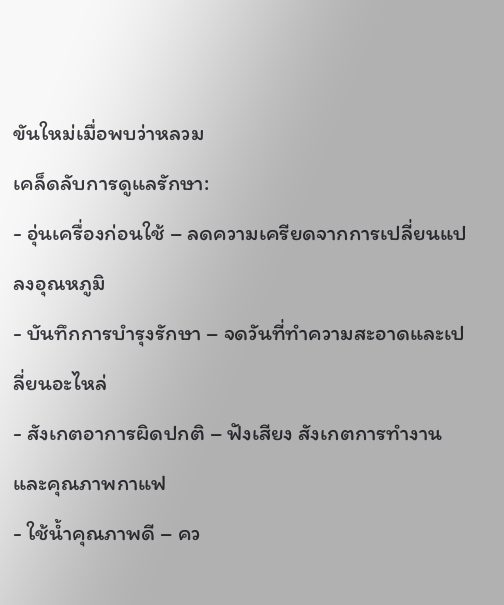ขันใหม่เมื่อพบว่าหลวม
เคล็ดลับการดูแลรักษา:
- อุ่นเครื่องก่อนใช้ – ลดความเครียดจากการเปลี่ยนแปลงอุณหภูมิ
- บันทึกการบำรุงรักษา – จดวันที่ทำความสะอาดและเปลี่ยนอะไหล่
- สังเกตอาการผิดปกติ – ฟังเสียง สังเกตการทำงาน และคุณภาพกาแฟ
- ใช้น้ำคุณภาพดี – คว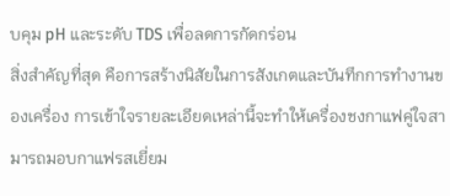บคุม pH และระดับ TDS เพื่อลดการกัดกร่อน
สิ่งสำคัญที่สุด คือการสร้างนิสัยในการสังเกตและบันทึกการทำงานของเครื่อง การเข้าใจรายละเอียดเหล่านี้จะทำให้เครื่องชงกาแฟคู่ใจสามารถมอบกาแฟรสเยี่ยม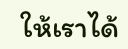ให้เราได้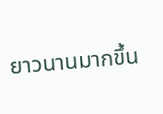ยาวนานมากขึ้น